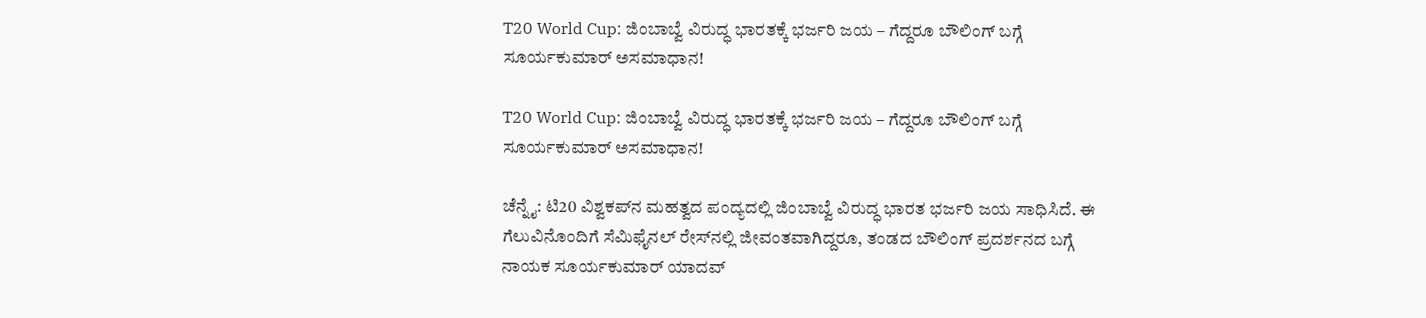T20 World Cup: ಜಿಂಬಾಬ್ವೆ ವಿರುದ್ಧ ಭಾರತಕ್ಕೆ ಭರ್ಜರಿ ಜಯ – ಗೆದ್ದರೂ ಬೌಲಿಂಗ್ ಬಗ್ಗೆ ಸೂರ್ಯಕುಮಾರ್ ಅಸಮಾಧಾನ!

T20 World Cup: ಜಿಂಬಾಬ್ವೆ ವಿರುದ್ಧ ಭಾರತಕ್ಕೆ ಭರ್ಜರಿ ಜಯ – ಗೆದ್ದರೂ ಬೌಲಿಂಗ್ ಬಗ್ಗೆ ಸೂರ್ಯಕುಮಾರ್ ಅಸಮಾಧಾನ!

ಚೆನ್ನೈ: ಟಿ20 ವಿಶ್ವಕಪ್‌ನ ಮಹತ್ವದ ಪಂದ್ಯದಲ್ಲಿ ಜಿಂಬಾಬ್ವೆ ವಿರುದ್ಧ ಭಾರತ ಭರ್ಜರಿ ಜಯ ಸಾಧಿಸಿದೆ. ಈ ಗೆಲುವಿನೊಂದಿಗೆ ಸೆಮಿಫೈನಲ್ ರೇಸ್‌ನಲ್ಲಿ ಜೀವಂತವಾಗಿದ್ದರೂ, ತಂಡದ ಬೌಲಿಂಗ್ ಪ್ರದರ್ಶನದ ಬಗ್ಗೆ ನಾಯಕ ಸೂರ್ಯಕುಮಾರ್ ಯಾದವ್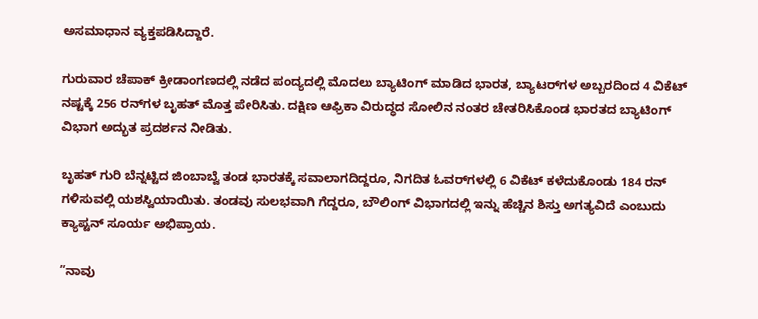ಅಸಮಾಧಾನ ವ್ಯಕ್ತಪಡಿಸಿದ್ದಾರೆ.

ಗುರುವಾರ ಚೆಪಾಕ್ ಕ್ರೀಡಾಂಗಣದಲ್ಲಿ ನಡೆದ ಪಂದ್ಯದಲ್ಲಿ ಮೊದಲು ಬ್ಯಾಟಿಂಗ್ ಮಾಡಿದ ಭಾರತ, ಬ್ಯಾಟರ್‌ಗಳ ಅಬ್ಬರದಿಂದ 4 ವಿಕೆಟ್ ನಷ್ಟಕ್ಕೆ 256 ರನ್‌ಗಳ ಬೃಹತ್ ಮೊತ್ತ ಪೇರಿಸಿತು. ದಕ್ಷಿಣ ಆಫ್ರಿಕಾ ವಿರುದ್ಧದ ಸೋಲಿನ ನಂತರ ಚೇತರಿಸಿಕೊಂಡ ಭಾರತದ ಬ್ಯಾಟಿಂಗ್ ವಿಭಾಗ ಅದ್ಭುತ ಪ್ರದರ್ಶನ ನೀಡಿತು.

ಬೃಹತ್ ಗುರಿ ಬೆನ್ನಟ್ಟಿದ ಜಿಂಬಾಬ್ವೆ ತಂಡ ಭಾರತಕ್ಕೆ ಸವಾಲಾಗದಿದ್ದರೂ, ನಿಗದಿತ ಓವರ್‌ಗಳಲ್ಲಿ 6 ವಿಕೆಟ್ ಕಳೆದುಕೊಂಡು 184 ರನ್ ಗಳಿಸುವಲ್ಲಿ ಯಶಸ್ವಿಯಾಯಿತು. ತಂಡವು ಸುಲಭವಾಗಿ ಗೆದ್ದರೂ, ಬೌಲಿಂಗ್ ವಿಭಾಗದಲ್ಲಿ ಇನ್ನು ಹೆಚ್ಚಿನ ಶಿಸ್ತು ಅಗತ್ಯವಿದೆ ಎಂಬುದು ಕ್ಯಾಪ್ಟನ್ ಸೂರ್ಯ ಅಭಿಪ್ರಾಯ.

”ನಾವು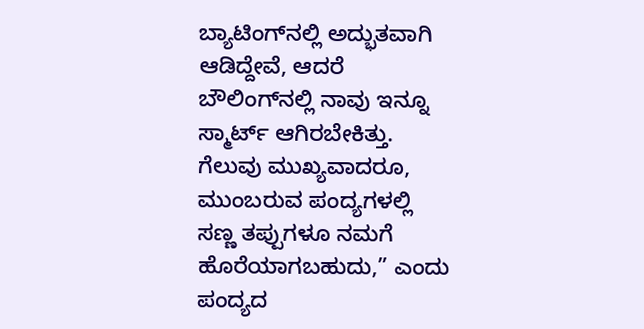ಬ್ಯಾಟಿಂಗ್‌ನಲ್ಲಿ ಅದ್ಭುತವಾಗಿ ಆಡಿದ್ದೇವೆ, ಆದರೆ ಬೌಲಿಂಗ್‌ನಲ್ಲಿ ನಾವು ಇನ್ನೂ ಸ್ಮಾರ್ಟ್ ಆಗಿರಬೇಕಿತ್ತು. ಗೆಲುವು ಮುಖ್ಯವಾದರೂ, ಮುಂಬರುವ ಪಂದ್ಯಗಳಲ್ಲಿ ಸಣ್ಣ ತಪ್ಪುಗಳೂ ನಮಗೆ ಹೊರೆಯಾಗಬಹುದು,” ಎಂದು ಪಂದ್ಯದ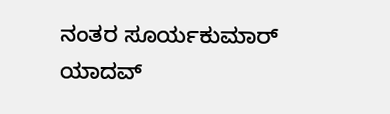ನಂತರ ಸೂರ್ಯಕುಮಾರ್ ಯಾದವ್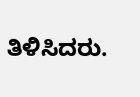ತಿಳಿಸಿದರು.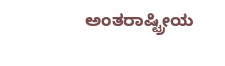ಅಂತರಾಷ್ಟ್ರೀಯ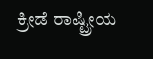ಕ್ರೀಡೆ ರಾಷ್ಟ್ರೀಯ